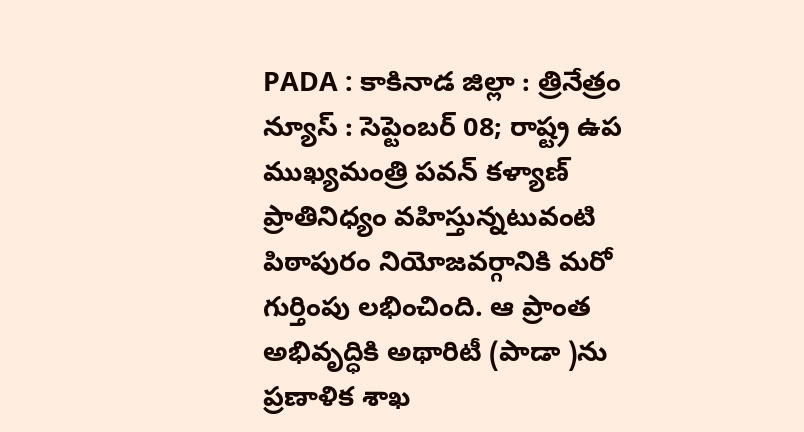PADA : కాకినాడ జిల్లా : త్రినేత్రం న్యూస్ : సెప్టెంబర్ 08; రాష్ట్ర ఉప ముఖ్యమంత్రి పవన్ కళ్యాణ్ ప్రాతినిధ్యం వహిస్తున్నటువంటి పిఠాపురం నియోజవర్గానికి మరో గుర్తింపు లభించింది. ఆ ప్రాంత అభివృద్ధికి అథారిటీ (పాడా )ను ప్రణాళిక శాఖ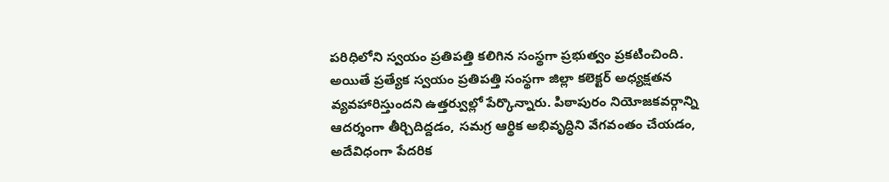పరిధిలోని స్వయం ప్రతిపత్తి కలిగిన సంస్థగా ప్రభుత్వం ప్రకటించింది.
అయితే ప్రత్యేక స్వయం ప్రతిపత్తి సంస్థగా జిల్లా కలెక్టర్ అధ్యక్షతన వ్యవహారిస్తుందని ఉత్తర్వుల్లో పేర్కొన్నారు. పిఠాపురం నియోజకవర్గాన్ని ఆదర్శంగా తీర్చిదిద్దడం, సమగ్ర ఆర్థిక అభివృద్ధిని వేగవంతం చేయడం, అదేవిధంగా పేదరిక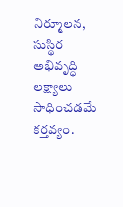నిర్మూలన, సుస్థిర అభివృద్ధి లక్ష్యాలు సాధించడమే కర్తవ్యం.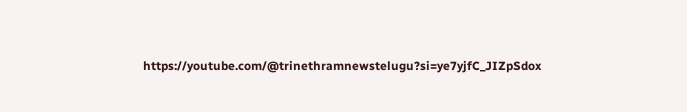https://youtube.com/@trinethramnewstelugu?si=ye7yjfC_JIZpSdox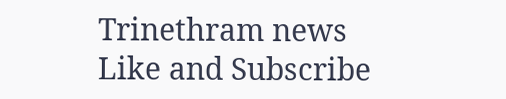Trinethram news
Like and Subscribe